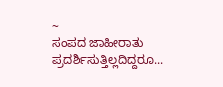~
ಸಂಪದ ಜಾಹೀರಾತು ಪ್ರದರ್ಶಿಸುತ್ತಿಲ್ಲದಿದ್ದರೂ...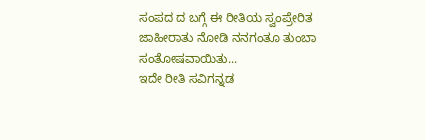ಸಂಪದ ದ ಬಗ್ಗೆ ಈ ರೀತಿಯ ಸ್ವಂಪ್ರೇರಿತ ಜಾಹೀರಾತು ನೋಡಿ ನನಗಂತೂ ತುಂಬಾ ಸಂತೋಷವಾಯಿತು...
ಇದೇ ರೀತಿ ಸವಿಗನ್ನಡ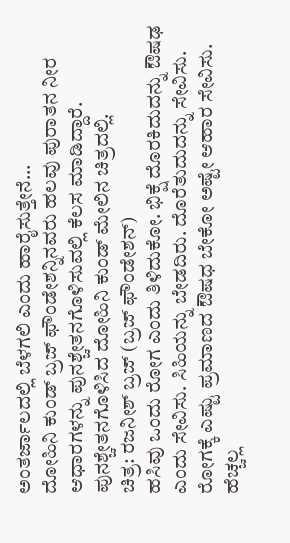ಅಂತರ್ಜಾಲದಲ್ಲಿ ಬೆಳಗಲಿ ಎಂದು ಹಾರೈಸುತ್ತೇನೆ...
ದೋಹಿನಿ ಕುಂಡ್ ಬ್ರಜ್ ಫೌಂಡೇಶನ್ನಿನವರು ಹಲವು ಪುರಾತನ ನೀರ ಆಧಾರಗಳನ್ನು ಪುನಶ್ಚೇತನಗೊಳಿಸುವಲ್ಲಿ ಕೆಲಸ ಮಾಡಿದ್ದಾರೆ.
ಪುನಶ್ಚೇತನಗೊಳಿಸಿದ ದೋಹಿನಿ ಕುಂಡ್ ಮೇಲಿನ ಚಿತ್ರದಲ್ಲಿ.
ಚಿತ್ರ: ರಜನೀಶ್ ಬ್ರಜ್ (ಬ್ರಜ್ ಫೌಂಡೇಶನ್)
ಹಸಿವು ಒಂದು ರೋಗ ಎಂದು ತಿಳಿದುಕೋ. ಭಿಕ್ಷೆ ದೊರಕಿದುದನ್ನು ಔಷಢ ಎಂದು ಸೇವಿಸು. ಸಿಹಿಯನ್ನು ಬೇಡದಿರು. ದೊರೆತುದುದನ್ನು ಸೇವಿಸು. ರೋಗಕ್ಕೆ ಎಷ್ಟು ಪ್ರಮಾಣದ ಔಷಧ ಬೇಕೋ ಅಷ್ಟೇ ಆಹಾರ ಸೇವಿಸು. ಹೆಚ್ಚಲ್ಲ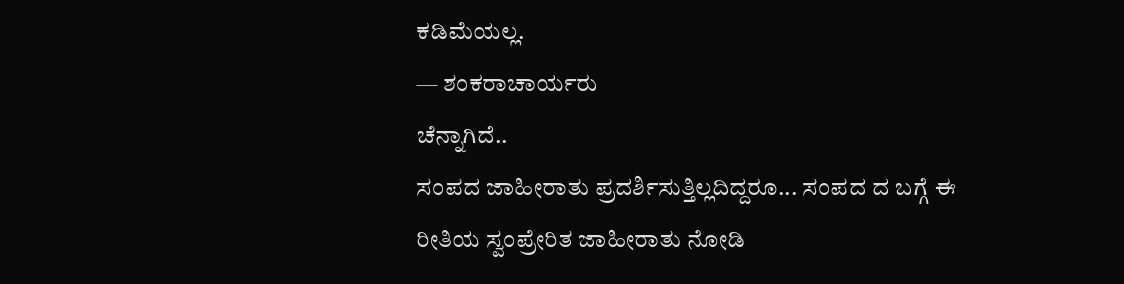ಕಡಿಮೆಯಲ್ಲ.
— ಶಂಕರಾಚಾರ್ಯರು
ಚೆನ್ನಾಗಿದೆ..
ಸಂಪದ ಜಾಹೀರಾತು ಪ್ರದರ್ಶಿಸುತ್ತಿಲ್ಲದಿದ್ದರೂ... ಸಂಪದ ದ ಬಗ್ಗೆ ಈ ರೀತಿಯ ಸ್ವಂಪ್ರೇರಿತ ಜಾಹೀರಾತು ನೋಡಿ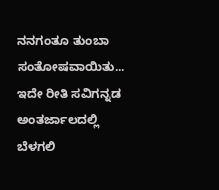ನನಗಂತೂ ತುಂಬಾ ಸಂತೋಷವಾಯಿತು...
ಇದೇ ರೀತಿ ಸವಿಗನ್ನಡ ಅಂತರ್ಜಾಲದಲ್ಲಿ ಬೆಳಗಲಿ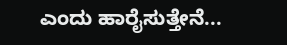ಎಂದು ಹಾರೈಸುತ್ತೇನೆ...